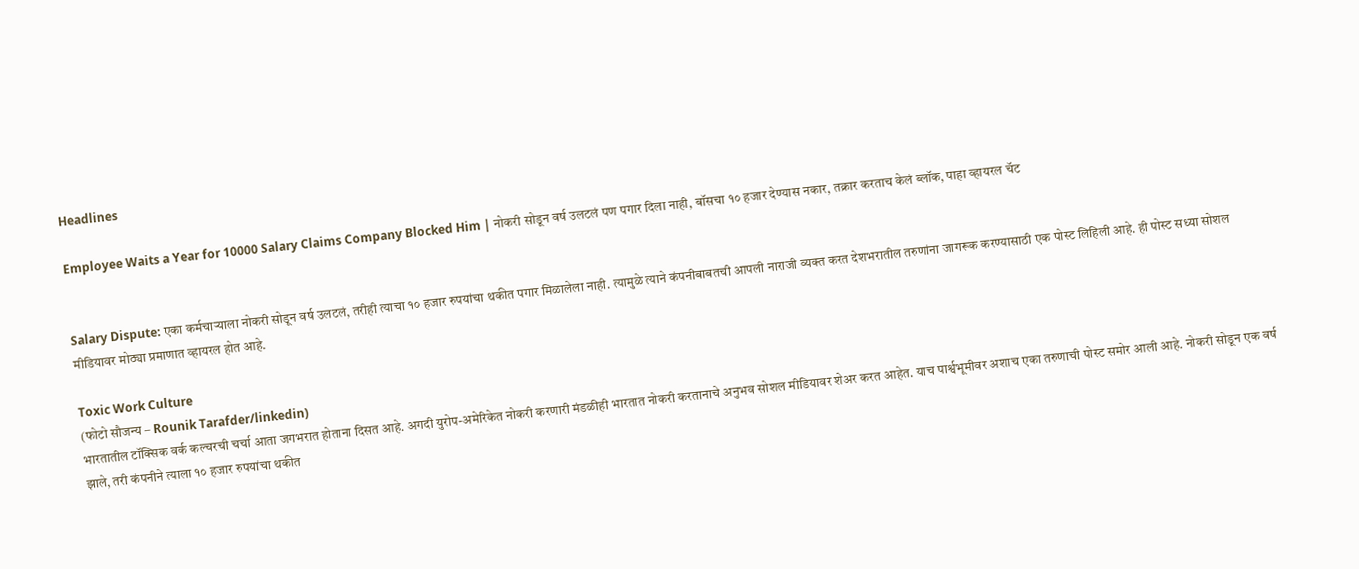Headlines

Employee Waits a Year for 10000 Salary Claims Company Blocked Him | नोकरी सोडून वर्ष उलटलं पण पगार दिला नाही, बॉसचा १० हजार देण्यास नकार, तक्रार करताच केलं ब्लॉक, पाहा व्हायरल चॅट


Salary Dispute: एका कर्मचाऱ्याला नोकरी सोडून वर्ष उलटलं, तरीही त्याचा १० हजार रुपयांचा थकीत पगार मिळालेला नाही. त्यामुळे त्याने कंपनीबाबतची आपली नाराजी व्यक्त करत देशभरातील तरुणांना जागरूक करण्यासाठी एक पोस्ट लिहिली आहे. ही पोस्ट सध्या सोशल मीडियावर मोठ्या प्रमाणात व्हायरल होत आहे.

Toxic Work Culture
(फोटो सौजन्य – Rounik Tarafder/linkedin)
भारतातील टॉक्सिक वर्क कल्चरची चर्चा आता जगभरात होताना दिसत आहे. अगदी युरोप-अमेरिकेत नोकरी करणारी मंडळीही भारतात नोकरी करतानाचे अनुभव सोशल मीडियावर शेअर करत आहेत. याच पार्श्वभूमीवर अशाच एका तरुणाची पोस्ट समोर आली आहे. नोकरी सोडून एक वर्ष झाले, तरी कंपनीने त्याला १० हजार रुपयांचा थकीत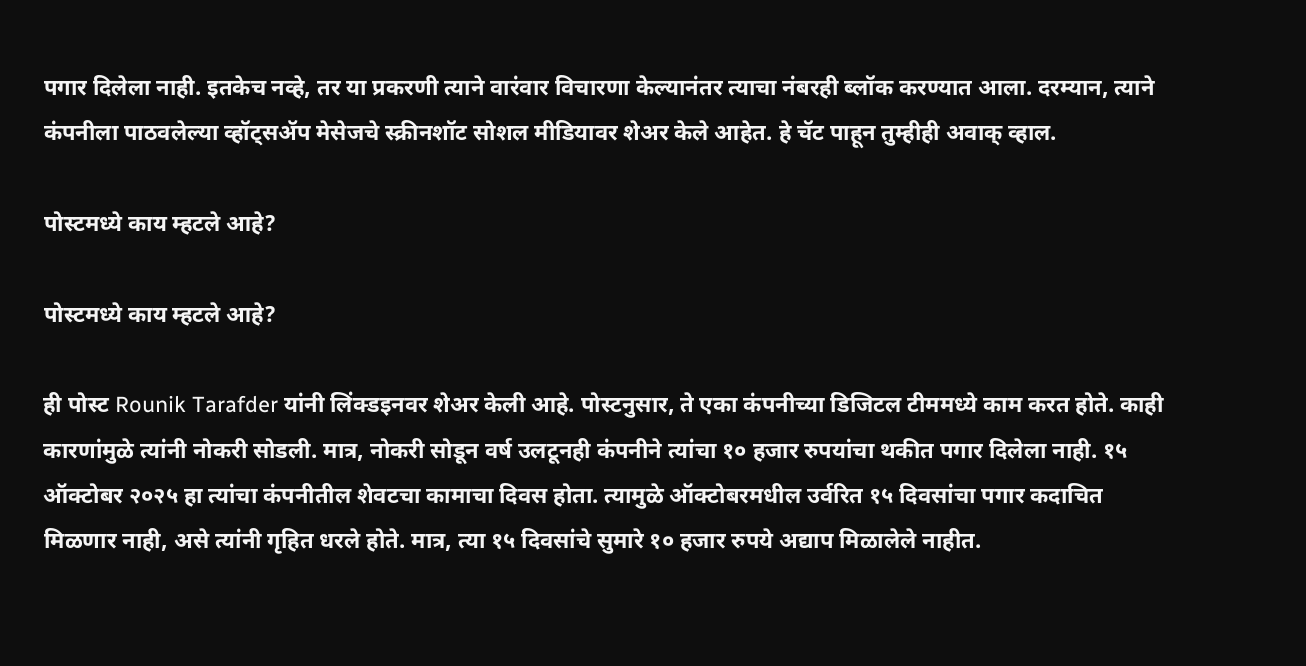पगार दिलेला नाही. इतकेच नव्हे, तर या प्रकरणी त्याने वारंवार विचारणा केल्यानंतर त्याचा नंबरही ब्लॉक करण्यात आला. दरम्यान, त्याने कंपनीला पाठवलेल्या व्हॉट्सॲप मेसेजचे स्क्रीनशॉट सोशल मीडियावर शेअर केले आहेत. हे चॅट पाहून तुम्हीही अवाक् व्हाल.

पोस्टमध्ये काय म्हटले आहे?

पोस्टमध्ये काय म्हटले आहे?

ही पोस्ट Rounik Tarafder यांनी लिंक्डइनवर शेअर केली आहे. पोस्टनुसार, ते एका कंपनीच्या डिजिटल टीममध्ये काम करत होते. काही कारणांमुळे त्यांनी नोकरी सोडली. मात्र, नोकरी सोडून वर्ष उलटूनही कंपनीने त्यांचा १० हजार रुपयांचा थकीत पगार दिलेला नाही. १५ ऑक्टोबर २०२५ हा त्यांचा कंपनीतील शेवटचा कामाचा दिवस होता. त्यामुळे ऑक्टोबरमधील उर्वरित १५ दिवसांचा पगार कदाचित मिळणार नाही, असे त्यांनी गृहित धरले होते. मात्र, त्या १५ दिवसांचे सुमारे १० हजार रुपये अद्याप मिळालेले नाहीत.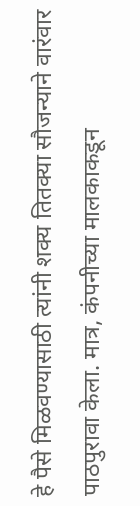हे पैसे मिळवण्यासाठी त्यांनी शक्य तितक्या सौजन्याने वारंवार पाठपुरावा केला. मात्र, कंपनीच्या मालकाकडून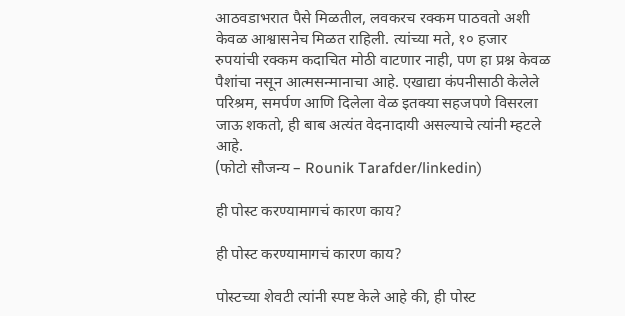आठवडाभरात पैसे मिळतील, लवकरच रक्कम पाठवतो अशी केवळ आश्वासनेच मिळत राहिली. त्यांच्या मते, १० हजार रुपयांची रक्कम कदाचित मोठी वाटणार नाही, पण हा प्रश्न केवळ पैशांचा नसून आत्मसन्मानाचा आहे. एखाद्या कंपनीसाठी केलेले परिश्रम, समर्पण आणि दिलेला वेळ इतक्या सहजपणे विसरला जाऊ शकतो, ही बाब अत्यंत वेदनादायी असल्याचे त्यांनी म्हटले आहे.
(फोटो सौजन्य – Rounik Tarafder/linkedin)

ही पोस्ट करण्यामागचं कारण काय?

ही पोस्ट करण्यामागचं कारण काय?

पोस्टच्या शेवटी त्यांनी स्पष्ट केले आहे की, ही पोस्ट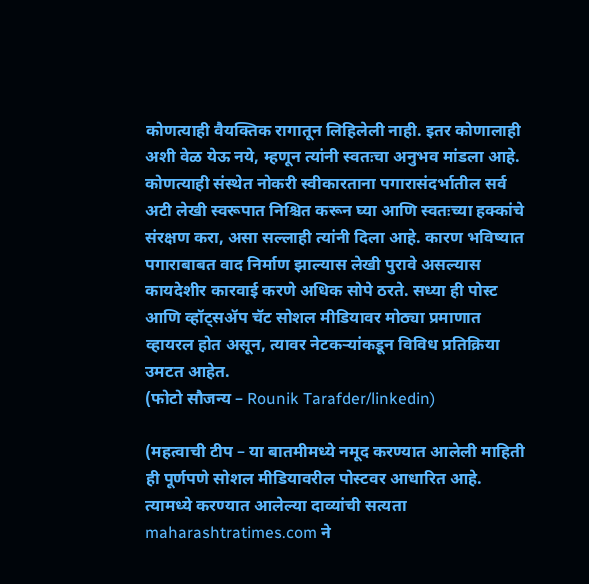कोणत्याही वैयक्तिक रागातून लिहिलेली नाही. इतर कोणालाही अशी वेळ येऊ नये, म्हणून त्यांनी स्वतःचा अनुभव मांडला आहे. कोणत्याही संस्थेत नोकरी स्वीकारताना पगारासंदर्भातील सर्व अटी लेखी स्वरूपात निश्चित करून घ्या आणि स्वतःच्या हक्कांचे संरक्षण करा, असा सल्लाही त्यांनी दिला आहे. कारण भविष्यात पगाराबाबत वाद निर्माण झाल्यास लेखी पुरावे असल्यास कायदेशीर कारवाई करणे अधिक सोपे ठरते. सध्या ही पोस्ट आणि व्हॉट्सॲप चॅट सोशल मीडियावर मोठ्या प्रमाणात व्हायरल होत असून, त्यावर नेटकऱ्यांकडून विविध प्रतिक्रिया उमटत आहेत.
(फोटो सौजन्य – Rounik Tarafder/linkedin)

(महत्वाची टीप – या बातमीमध्ये नमूद करण्यात आलेली माहिती ही पूर्णपणे सोशल मीडियावरील पोस्टवर आधारित आहे. त्यामध्ये करण्यात आलेल्या दाव्यांची सत्यता maharashtratimes.com ने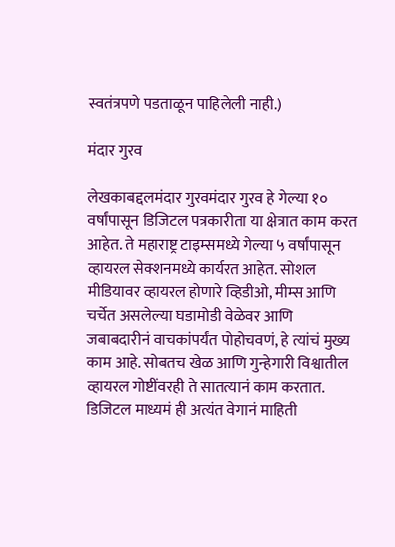स्वतंत्रपणे पडताळून पाहिलेली नाही.)

मंदार गुरव

लेखकाबद्दलमंदार गुरवमंदार गुरव हे गेल्या १० वर्षांपासून डिजिटल पत्रकारीता या क्षेत्रात काम करत आहेत. ते महाराष्ट्र टाइम्समध्ये गेल्या ५ वर्षांपासून व्हायरल सेक्शनमध्ये कार्यरत आहेत. सोशल मीडियावर व्हायरल होणारे व्हिडीओ, मीम्स आणि चर्चेत असलेल्या घडामोडी वेळेवर आणि जबाबदारीनं वाचकांपर्यंत पोहोचवणं, हे त्यांचं मुख्य काम आहे. सोबतच खेळ आणि गुन्हेगारी विश्वातील व्हायरल गोष्टींवरही ते सातत्यानं काम करतात. डिजिटल माध्यमं ही अत्यंत वेगानं माहिती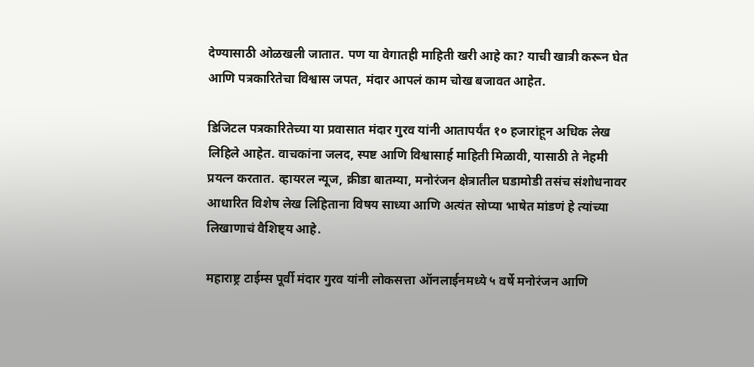देण्यासाठी ओळखली जातात. पण या वेगातही माहिती खरी आहे का? याची खात्री करून घेत आणि पत्रकारितेचा विश्वास जपत, मंदार आपलं काम चोख बजावत आहेत.

डिजिटल पत्रकारितेच्या या प्रवासात मंदार गुरव यांनी आतापर्यंत १० हजारांहून अधिक लेख लिहिले आहेत. वाचकांना जलद, स्पष्ट आणि विश्वासार्ह माहिती मिळावी, यासाठी ते नेहमी प्रयत्न करतात. व्हायरल न्यूज, क्रीडा बातम्या, मनोरंजन क्षेत्रातील घडामोडी तसंच संशोधनावर आधारित विशेष लेख लिहिताना विषय साध्या आणि अत्यंत सोप्या भाषेत मांडणं हे त्यांच्या लिखाणाचं वैशिष्ट्य आहे.

महाराष्ट्र टाईम्स पूर्वी मंदार गुरव यांनी लोकसत्ता ऑनलाईनमध्ये ५ वर्षे मनोरंजन आणि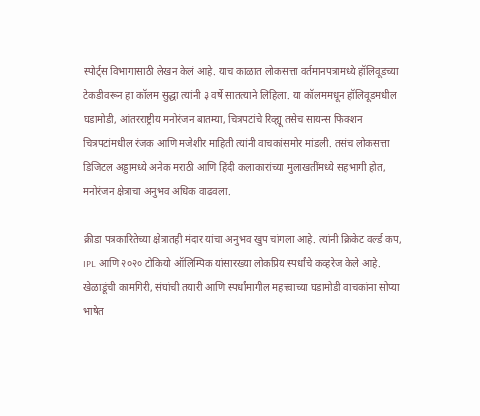स्पोर्ट्स विभागासाठी लेखन केलं आहे. याच काळात लोकसत्ता वर्तमानपत्रामध्ये हॉलिवूडच्या टेकडीवरून हा कॉलम सुद्धा त्यांनी ३ वर्षे सातत्याने लिहिला. या कॉलममधून हॉलिवूडमधील घडामोडी, आंतरराष्ट्रीय मनोरंजन बातम्या, चित्रपटांचे रिव्ह्यू तसेच सायन्स फिक्शन चित्रपटांमधील रंजक आणि मजेशीर माहिती त्यांनी वाचकांसमोर मांडली. तसंच लोकसत्ता डिजिटल अड्डामध्ये अनेक मराठी आणि हिंदी कलाकारांच्या मुलाखतींमध्ये सहभागी होत, मनोरंजन क्षेत्राचा अनुभव अधिक वाढवला.

क्रीडा पत्रकारितेच्या क्षेत्रातही मंदार यांचा अनुभव खुप चांगला आहे. त्यांनी क्रिकेट वर्ल्ड कप, IPL आणि २०२० टोकियो ऑलिम्पिक यांसारख्या लोकप्रिय स्पर्धांचे कव्हरेज केले आहे. खेळाडूंची कामगिरी, संघांची तयारी आणि स्पर्धांमागील महत्त्वाच्या घडामोडी वाचकांना सोप्या भाषेत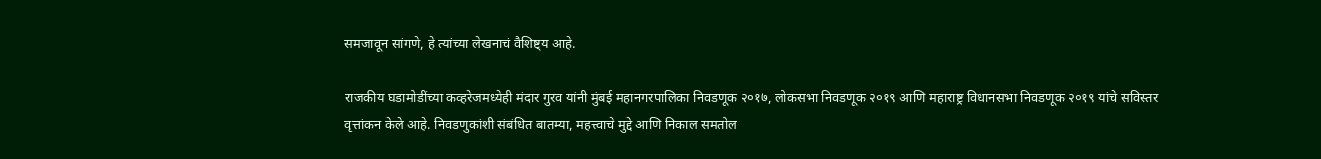समजावून सांगणे, हे त्यांच्या लेखनाचं वैशिष्ट्य आहे.

राजकीय घडामोडींच्या कव्हरेजमध्येही मंदार गुरव यांनी मुंबई महानगरपालिका निवडणूक २०१७, लोकसभा निवडणूक २०१९ आणि महाराष्ट्र विधानसभा निवडणूक २०१९ यांचे सविस्तर वृत्तांकन केले आहे. निवडणुकांशी संबंधित बातम्या, महत्त्वाचे मुद्दे आणि निकाल समतोल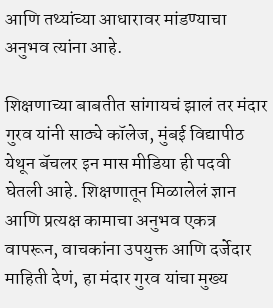आणि तथ्यांच्या आधारावर मांडण्याचा अनुभव त्यांना आहे.

शिक्षणाच्या बाबतीत सांगायचं झालं तर मंदार गुरव यांनी साठ्ये कॉलेज, मुंबई विद्यापीठ येथून बॅचलर इन मास मीडिया ही पदवी घेतली आहे. शिक्षणातून मिळालेलं ज्ञान आणि प्रत्यक्ष कामाचा अनुभव एकत्र वापरून, वाचकांना उपयुक्त आणि दर्जेदार माहिती देणं, हा मंदार गुरव यांचा मुख्य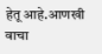हेतू आहे.आणखी वाचा